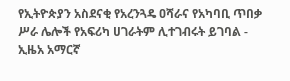የኢትዮጵያን አስደናቂ የአረንጓዴ ዐሻራና የአካባቢ ጥበቃ ሥራ ሌሎች የአፍሪካ ሀገራትም ሊተገብሩት ይገባል - ኢዜአ አማርኛ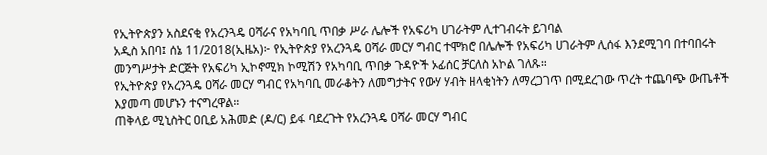የኢትዮጵያን አስደናቂ የአረንጓዴ ዐሻራና የአካባቢ ጥበቃ ሥራ ሌሎች የአፍሪካ ሀገራትም ሊተገብሩት ይገባል
አዲስ አበባ፤ ሰኔ 11/2018(ኢዜአ)፦ የኢትዮጵያ የአረንጓዴ ዐሻራ መርሃ ግብር ተሞክሮ በሌሎች የአፍሪካ ሀገራትም ሊሰፋ እንደሚገባ በተባበሩት መንግሥታት ድርጅት የአፍሪካ ኢኮኖሚክ ኮሚሽን የአካባቢ ጥበቃ ጉዳዮች ኦፊሰር ቻርለስ አኮል ገለጹ።
የኢትዮጵያ የአረንጓዴ ዐሻራ መርሃ ግብር የአካባቢ መራቆትን ለመግታትና የውሃ ሃብት ዘላቂነትን ለማረጋገጥ በሚደረገው ጥረት ተጨባጭ ውጤቶች እያመጣ መሆኑን ተናግረዋል።
ጠቅላይ ሚኒስትር ዐቢይ አሕመድ (ዶ/ር) ይፋ ባደረጉት የአረንጓዴ ዐሻራ መርሃ ግብር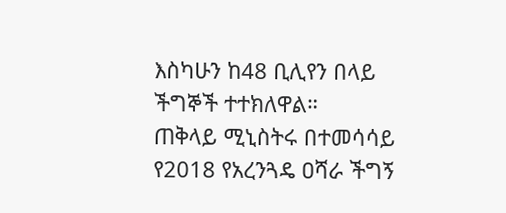እስካሁን ከ48 ቢሊየን በላይ ችግኞች ተተክለዋል።
ጠቅላይ ሚኒስትሩ በተመሳሳይ የ2018 የአረንጓዴ ዐሻራ ችግኝ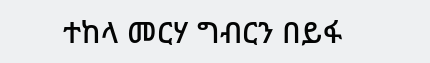ተከላ መርሃ ግብርን በይፋ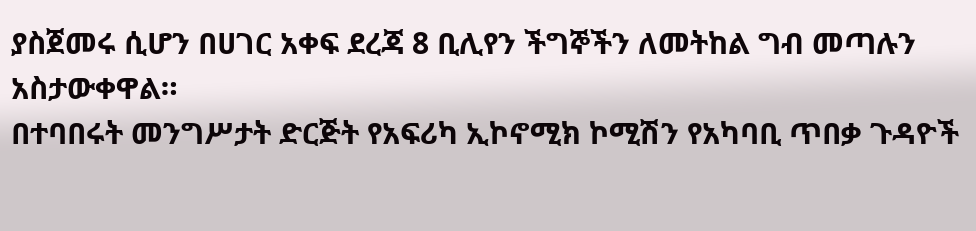ያስጀመሩ ሲሆን በሀገር አቀፍ ደረጃ 8 ቢሊየን ችግኞችን ለመትከል ግብ መጣሉን አስታውቀዋል።
በተባበሩት መንግሥታት ድርጅት የአፍሪካ ኢኮኖሚክ ኮሚሽን የአካባቢ ጥበቃ ጉዳዮች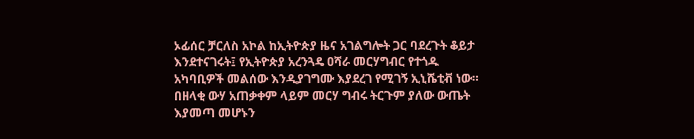ኦፊሰር ቻርለስ አኮል ከኢትዮጵያ ዜና አገልግሎት ጋር ባደረጉት ቆይታ እንደተናገሩት፤ የኢትዮጵያ አረንጓዴ ዐሻራ መርሃግብር የተጎዱ አካባቢዎች መልሰው እንዲያገግሙ እያደረገ የሚገኝ ኢኒሼቲቭ ነው።
በዘላቂ ውሃ አጠቃቀም ላይም መርሃ ግብሩ ትርጉም ያለው ውጤት እያመጣ መሆኑን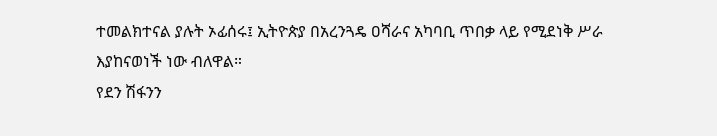ተመልክተናል ያሉት ኦፊሰሩ፤ ኢትዮጵያ በአረንጓዴ ዐሻራና አካባቢ ጥበቃ ላይ የሚደነቅ ሥራ እያከናወነች ነው ብለዋል።
የደን ሽፋንን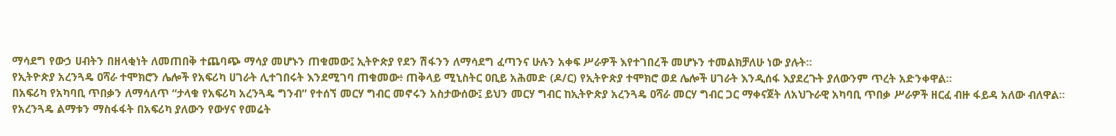ማሳደግ የውኃ ሀብትን በዘላቂነት ለመጠበቅ ተጨባጭ ማሳያ መሆኑን ጠቁመው፤ ኢትዮጵያ የደን ሽፋንን ለማሳደግ ፈጣንና ሁሉን አቀፍ ሥራዎች እየተገበረች መሆኑን ተመልክቻለሁ ነው ያሉት።
የኢትዮጵያ አረንጓዴ ዐሻራ ተሞክሮን ሌሎች የአፍሪካ ሀገራት ሊተገበሩት እንደሚገባ ጠቁመው፥ ጠቅላይ ሚኒስትር ዐቢይ አሕመድ (ዶ/ር) የኢትዮጵያ ተሞክሮ ወደ ሌሎች ሀገራት እንዲሰፋ እያደረጉት ያለውንም ጥረት አድንቀዋል።
በአፍሪካ የአካባቢ ጥበቃን ለማሳለጥ “ታላቁ የአፍሪካ አረንጓዴ ግንብ” የተሰኘ መርሃ ግብር መኖሩን አስታውሰው፤ ይህን መርሃ ግብር ከኢትዮጵያ አረንጓዴ ዐሻራ መርሃ ግብር ጋር ማቀናጀት ለአህጉራዊ አካባቢ ጥበቃ ሥራዎች ዘርፈ ብዙ ፋይዳ አለው ብለዋል።
የአረንጓዴ ልማቱን ማስፋፋት በአፍሪካ ያለውን የውሃና የመሬት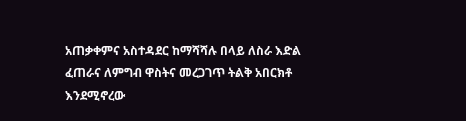አጠቃቀምና አስተዳደር ከማሻሻሉ በላይ ለስራ እድል ፈጠራና ለምግብ ዋስትና መረጋገጥ ትልቅ አበርክቶ እንደሚኖረው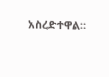አስረድተዋል።